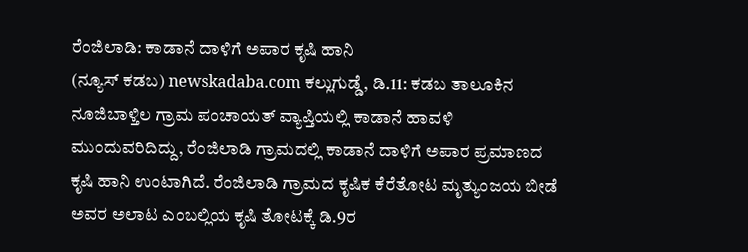ರೆಂಜಿಲಾಡಿ: ಕಾಡಾನೆ ದಾಳಿಗೆ ಅಪಾರ ಕೃಷಿ ಹಾನಿ
(ನ್ಯೂಸ್ ಕಡಬ) newskadaba.com ಕಲ್ಲುಗುಡ್ಡೆ, ಡಿ.11: ಕಡಬ ತಾಲೂಕಿನ ನೂಜಿಬಾಳ್ತಿಲ ಗ್ರಾಮ ಪಂಚಾಯತ್ ವ್ಯಾಪ್ತಿಯಲ್ಲಿ ಕಾಡಾನೆ ಹಾವಳಿ ಮುಂದುವರಿದಿದ್ದು, ರೆಂಜಿಲಾಡಿ ಗ್ರಾಮದಲ್ಲಿ ಕಾಡಾನೆ ದಾಳಿಗೆ ಅಪಾರ ಪ್ರಮಾಣದ ಕೃಷಿ ಹಾನಿ ಉಂಟಾಗಿದೆ. ರೆಂಜಿಲಾಡಿ ಗ್ರಾಮದ ಕೃಷಿಕ ಕೆರೆತೋಟ ಮೃತ್ಯುಂಜಯ ಬೀಡೆ ಅವರ ಅಲಾಟ ಎಂಬಲ್ಲಿಯ ಕೃಷಿ ತೋಟಕ್ಕೆ ಡಿ.9ರ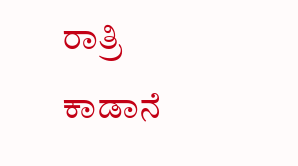ರಾತ್ರಿ ಕಾಡಾನೆ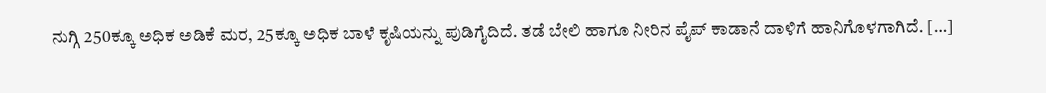ನುಗ್ಗಿ 250ಕ್ಕೂ ಅಧಿಕ ಅಡಿಕೆ ಮರ, 25ಕ್ಕೂ ಅಧಿಕ ಬಾಳೆ ಕೃಷಿಯನ್ನು ಪುಡಿಗೈದಿದೆ. ತಡೆ ಬೇಲಿ ಹಾಗೂ ನೀರಿನ ಪೈಪ್ ಕಾಡಾನೆ ದಾಳಿಗೆ ಹಾನಿಗೊಳಗಾಗಿದೆ. […]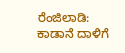ರೆಂಜಿಲಾಡಿ: ಕಾಡಾನೆ ದಾಳಿಗೆ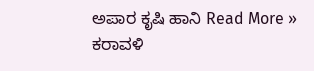ಅಪಾರ ಕೃಷಿ ಹಾನಿ Read More »
ಕರಾವಳಿ